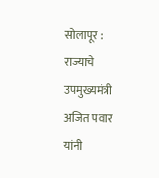सोलापूर : राज्याचे उपमुख्यमंत्री अजित पवार यांनी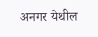अनगर येथील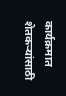कार्यक्रमात शेतकऱ्यांसाठी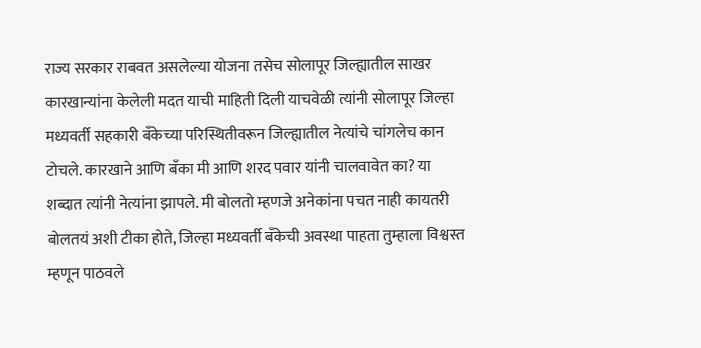राज्य सरकार राबवत असलेल्या योजना तसेच सोलापूर जिल्ह्यातील साखर कारखान्यांना केलेली मदत याची माहिती दिली याचवेळी त्यांनी सोलापूर जिल्हा मध्यवर्ती सहकारी बँकेच्या परिस्थितीवरून जिल्ह्यातील नेत्यांचे चांगलेच कान टोचले. कारखाने आणि बँका मी आणि शरद पवार यांनी चालवावेत का? या शब्दात त्यांनी नेत्यांना झापले. मी बोलतो म्हणजे अनेकांना पचत नाही कायतरी बोलतयं अशी टीका होते, जिल्हा मध्यवर्ती बँकेची अवस्था पाहता तुम्हाला विश्वस्त म्हणून पाठवले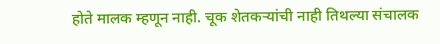होते मालक म्हणून नाही. चूक शेतकऱ्यांची नाही तिथल्या संचालक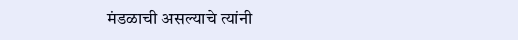मंडळाची असल्याचे त्यांनी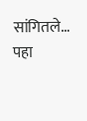सांगितले… पहा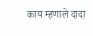काय म्हणाले दादा